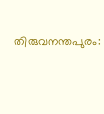തിരുവനന്തപുരം: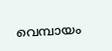വെമ്പായം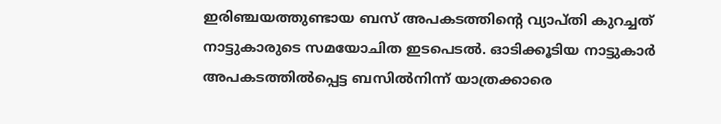ഇരിഞ്ചയത്തുണ്ടായ ബസ് അപകടത്തിന്റെ വ്യാപ്തി കുറച്ചത് നാട്ടുകാരുടെ സമയോചിത ഇടപെടല്‍. ഓടിക്കൂടിയ നാട്ടുകാര്‍ അപകടത്തില്‍പ്പെട്ട ബസില്‍നിന്ന് യാത്രക്കാരെ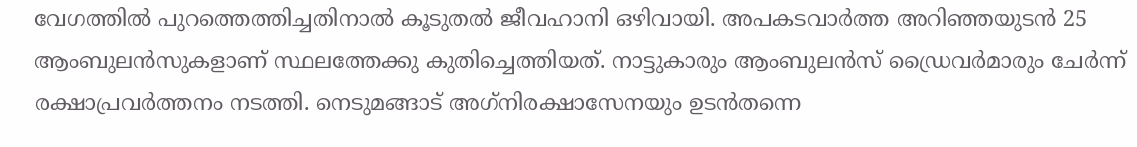വേഗത്തില്‍ പുറത്തെത്തിച്ചതിനാല്‍ കൂടുതല്‍ ജീവഹാനി ഒഴിവായി. അപകടവാര്‍ത്ത അറിഞ്ഞയുടന്‍ 25 ആംബുലന്‍സുകളാണ് സ്ഥലത്തേക്കു കുതിച്ചെത്തിയത്. നാട്ടുകാരും ആംബുലന്‍സ് ഡ്രൈവര്‍മാരും ചേര്‍ന്ന് രക്ഷാപ്രവര്‍ത്തനം നടത്തി. നെടുമങ്ങാട് അഗ്‌നിരക്ഷാസേനയും ഉടന്‍തന്നെ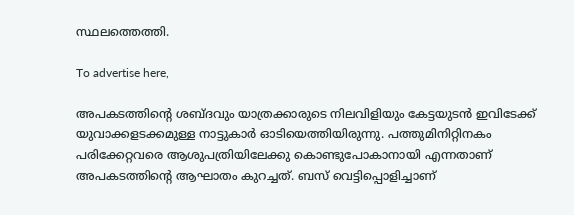സ്ഥലത്തെത്തി.

To advertise here,

അപകടത്തിന്റെ ശബ്ദവും യാത്രക്കാരുടെ നിലവിളിയും കേട്ടയുടന്‍ ഇവിടേക്ക് യുവാക്കളടക്കമുള്ള നാട്ടുകാര്‍ ഓടിയെത്തിയിരുന്നു. പത്തുമിനിറ്റിനകം പരിക്കേറ്റവരെ ആശുപത്രിയിലേക്കു കൊണ്ടുപോകാനായി എന്നതാണ് അപകടത്തിന്റെ ആഘാതം കുറച്ചത്. ബസ് വെട്ടിപ്പൊളിച്ചാണ്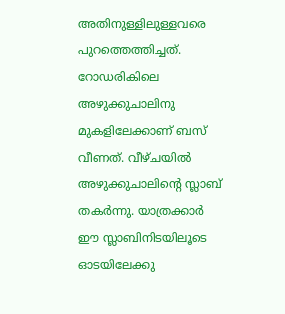അതിനുള്ളിലുള്ളവരെ പുറത്തെത്തിച്ചത്. റോഡരികിലെ അഴുക്കുചാലിനു മുകളിലേക്കാണ് ബസ് വീണത്. വീഴ്ചയില്‍ അഴുക്കുചാലിന്റെ സ്ലാബ് തകര്‍ന്നു. യാത്രക്കാര്‍ ഈ സ്ലാബിനിടയിലൂടെ ഓടയിലേക്കു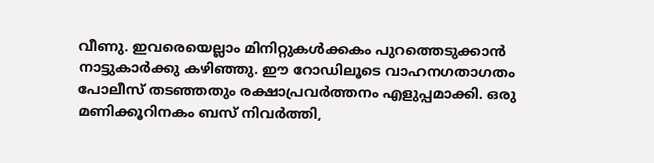വീണു. ഇവരെയെല്ലാം മിനിറ്റുകള്‍ക്കകം പുറത്തെടുക്കാന്‍ നാട്ടുകാര്‍ക്കു കഴിഞ്ഞു. ഈ റോഡിലൂടെ വാഹനഗതാഗതം പോലീസ് തടഞ്ഞതും രക്ഷാപ്രവര്‍ത്തനം എളുപ്പമാക്കി. ഒരു മണിക്കൂറിനകം ബസ് നിവര്‍ത്തി,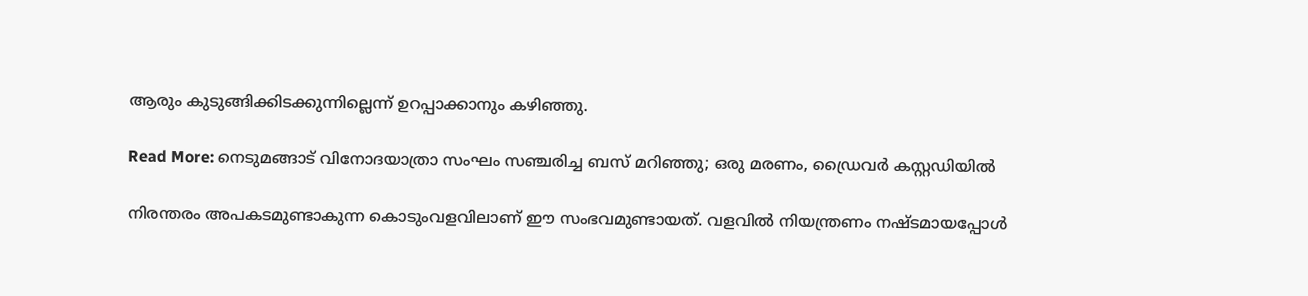ആരും കുടുങ്ങിക്കിടക്കുന്നില്ലെന്ന് ഉറപ്പാക്കാനും കഴിഞ്ഞു.

Read More: നെടുമങ്ങാട് വിനോദയാത്രാ സംഘം സഞ്ചരിച്ച ബസ് മറിഞ്ഞു; ഒരു മരണം, ഡ്രൈവര്‍ കസ്റ്റഡിയില്‍

നിരന്തരം അപകടമുണ്ടാകുന്ന കൊടുംവളവിലാണ് ഈ സംഭവമുണ്ടായത്. വളവില്‍ നിയന്ത്രണം നഷ്ടമായപ്പോള്‍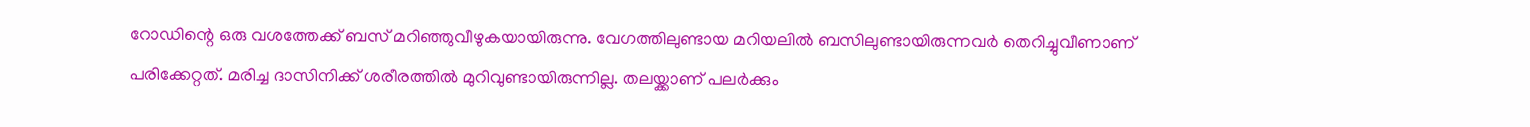റോഡിന്റെ ഒരു വശത്തേക്ക് ബസ് മറിഞ്ഞുവീഴുകയായിരുന്നു. വേഗത്തിലുണ്ടായ മറിയലില്‍ ബസിലുണ്ടായിരുന്നവര്‍ തെറിച്ചുവീണാണ് പരിക്കേറ്റത്. മരിച്ച ദാസിനിക്ക് ശരീരത്തില്‍ മുറിവുണ്ടായിരുന്നില്ല. തലയ്ക്കാണ് പലര്‍ക്കും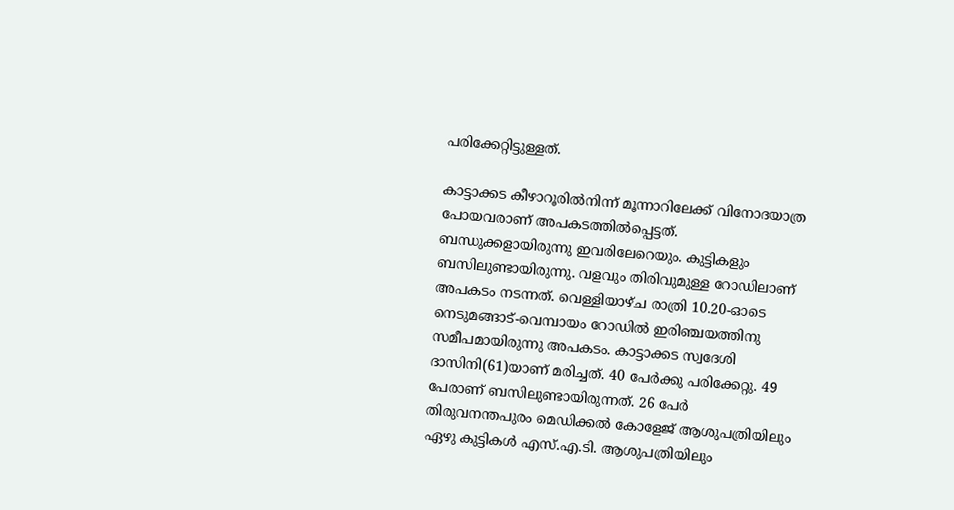പരിക്കേറ്റിട്ടുള്ളത്.

കാട്ടാക്കട കീഴാറൂരില്‍നിന്ന് മൂന്നാറിലേക്ക് വിനോദയാത്ര പോയവരാണ് അപകടത്തില്‍പ്പെട്ടത്. ബന്ധുക്കളായിരുന്നു ഇവരിലേറെയും. കുട്ടികളും ബസിലുണ്ടായിരുന്നു. വളവും തിരിവുമുള്ള റോഡിലാണ് അപകടം നടന്നത്. വെള്ളിയാഴ്ച രാത്രി 10.20-ഓടെ നെടുമങ്ങാട്-വെമ്പായം റോഡില്‍ ഇരിഞ്ചയത്തിനു സമീപമായിരുന്നു അപകടം. കാട്ടാക്കട സ്വദേശി ദാസിനി(61)യാണ് മരിച്ചത്. 40 പേര്‍ക്കു പരിക്കേറ്റു. 49 പേരാണ് ബസിലുണ്ടായിരുന്നത്. 26 പേര്‍ തിരുവനന്തപുരം മെഡിക്കല്‍ കോളേജ് ആശുപത്രിയിലും ഏഴു കുട്ടികള്‍ എസ്.എ.ടി. ആശുപത്രിയിലും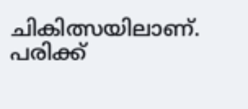ചികിത്സയിലാണ്. പരിക്ക്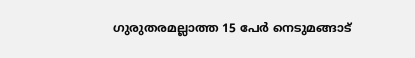ഗുരുതരമല്ലാത്ത 15 പേര്‍ നെടുമങ്ങാട്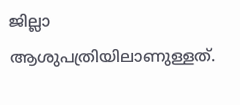ജില്ലാ ആശുപത്രിയിലാണുള്ളത്.